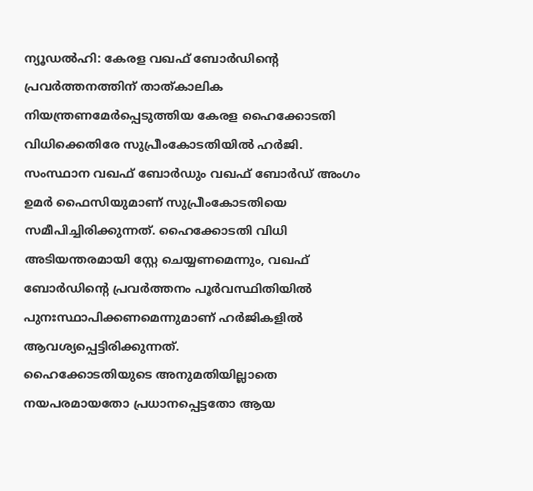ന്യൂഡൽഹി: കേരള വഖഫ് ബോർഡിന്റെ പ്രവർത്തനത്തിന് താത്കാലിക നിയന്ത്രണമേർപ്പെടുത്തിയ കേരള ഹൈക്കോടതി വിധിക്കെതിരേ സുപ്രീംകോടതിയിൽ ഹർജി. സംസ്ഥാന വഖഫ് ബോർഡും വഖഫ് ബോർഡ് അംഗം ഉമർ ഫൈസിയുമാണ് സുപ്രീംകോടതിയെ സമീപിച്ചിരിക്കുന്നത്. ഹൈക്കോടതി വിധി അടിയന്തരമായി സ്റ്റേ ചെയ്യണമെന്നും, വഖഫ് ബോർഡിന്റെ പ്രവർത്തനം പൂർവസ്ഥിതിയിൽ പുനഃസ്ഥാപിക്കണമെന്നുമാണ് ഹർജികളിൽ ആവശ്യപ്പെട്ടിരിക്കുന്നത്.
ഹൈക്കോടതിയുടെ അനുമതിയില്ലാതെ നയപരമായതോ പ്രധാനപ്പെട്ടതോ ആയ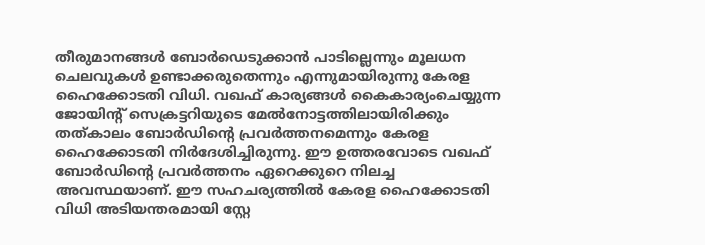തീരുമാനങ്ങൾ ബോർഡെടുക്കാൻ പാടില്ലെന്നും മൂലധന ചെലവുകൾ ഉണ്ടാക്കരുതെന്നും എന്നുമായിരുന്നു കേരള ഹൈക്കോടതി വിധി. വഖഫ് കാര്യങ്ങൾ കൈകാര്യംചെയ്യുന്ന ജോയിന്റ് സെക്രട്ടറിയുടെ മേൽനോട്ടത്തിലായിരിക്കും തത്കാലം ബോർഡിന്റെ പ്രവർത്തനമെന്നും കേരള ഹൈക്കോടതി നിർദേശിച്ചിരുന്നു. ഈ ഉത്തരവോടെ വഖഫ് ബോർഡിന്റെ പ്രവർത്തനം ഏറെക്കുറെ നിലച്ച അവസ്ഥയാണ്. ഈ സഹചര്യത്തിൽ കേരള ഹൈക്കോടതി വിധി അടിയന്തരമായി സ്റ്റേ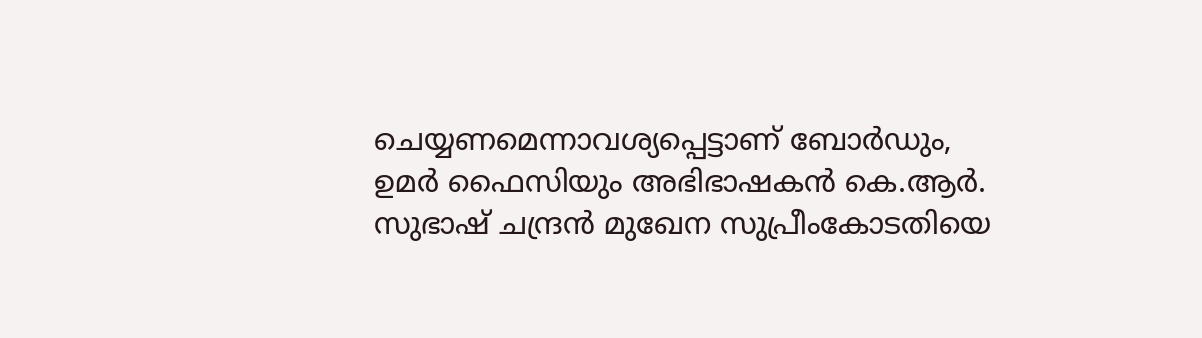ചെയ്യണമെന്നാവശ്യപ്പെട്ടാണ് ബോർഡും, ഉമർ ഫൈസിയും അഭിഭാഷകൻ കെ.ആർ. സുഭാഷ് ചന്ദ്രൻ മുഖേന സുപ്രീംകോടതിയെ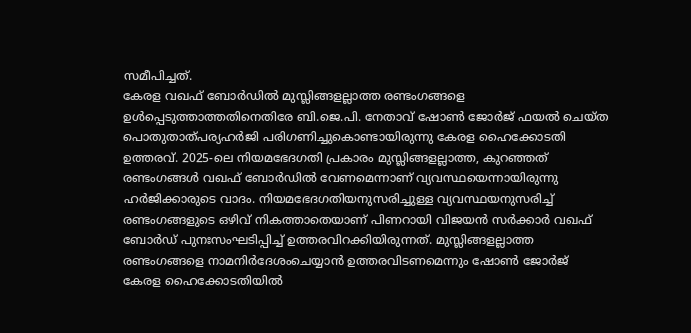സമീപിച്ചത്.
കേരള വഖഫ് ബോർഡിൽ മുസ്ലിങ്ങളല്ലാത്ത രണ്ടംഗങ്ങളെ ഉൾപ്പെടുത്താത്തതിനെതിരേ ബി.ജെ.പി. നേതാവ് ഷോൺ ജോർജ് ഫയൽ ചെയ്ത പൊതുതാത്പര്യഹർജി പരിഗണിച്ചുകൊണ്ടായിരുന്നു കേരള ഹൈക്കോടതി ഉത്തരവ്. 2025-ലെ നിയമഭേദഗതി പ്രകാരം മുസ്ലിങ്ങളല്ലാത്ത, കുറഞ്ഞത് രണ്ടംഗങ്ങൾ വഖഫ് ബോർഡിൽ വേണമെന്നാണ് വ്യവസ്ഥയെന്നായിരുന്നു ഹർജിക്കാരുടെ വാദം. നിയമഭേദഗതിയനുസരിച്ചുള്ള വ്യവസ്ഥയനുസരിച്ച് രണ്ടംഗങ്ങളുടെ ഒഴിവ് നികത്താതെയാണ് പിണറായി വിജയൻ സർക്കാർ വഖഫ് ബോർഡ് പുനഃസംഘടിപ്പിച്ച് ഉത്തരവിറക്കിയിരുന്നത്. മുസ്ലിങ്ങളല്ലാത്ത രണ്ടംഗങ്ങളെ നാമനിർദേശംചെയ്യാൻ ഉത്തരവിടണമെന്നും ഷോൺ ജോർജ് കേരള ഹൈക്കോടതിയിൽ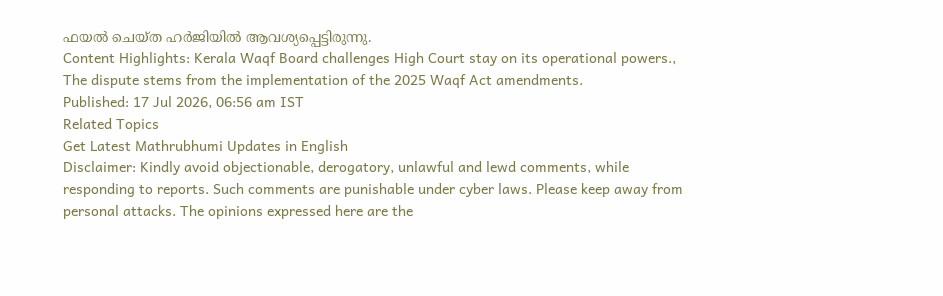ഫയൽ ചെയ്ത ഹർജിയിൽ ആവശ്യപ്പെട്ടിരുന്നു.
Content Highlights: Kerala Waqf Board challenges High Court stay on its operational powers., The dispute stems from the implementation of the 2025 Waqf Act amendments.
Published: 17 Jul 2026, 06:56 am IST
Related Topics
Get Latest Mathrubhumi Updates in English
Disclaimer: Kindly avoid objectionable, derogatory, unlawful and lewd comments, while responding to reports. Such comments are punishable under cyber laws. Please keep away from personal attacks. The opinions expressed here are the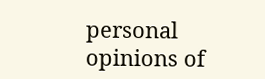personal opinions of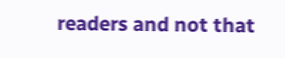readers and not that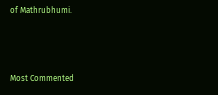of Mathrubhumi.



Most Commented